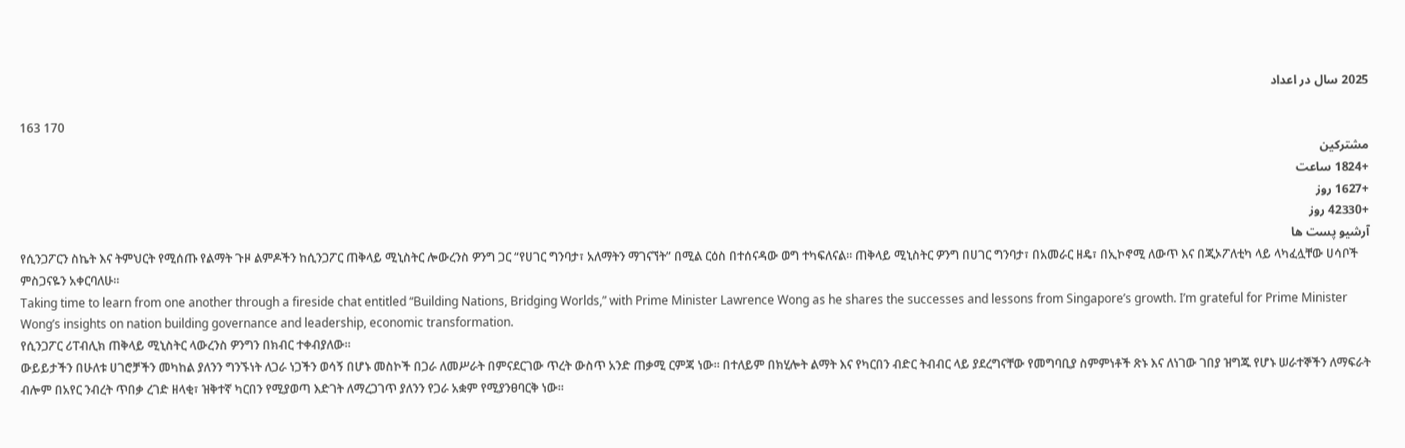2025 سال در اعداد

163 170
مشترکین
+1824 ساعت
+1627 روز
+42330 روز
آرشیو پست ها
የሲንጋፖርን ስኬት እና ትምህርት የሚሰጡ የልማት ጉዞ ልምዶችን ከሲንጋፖር ጠቅላይ ሚኒስትር ሎውረንስ ዎንግ ጋር “የሀገር ግንባታ፣ አለማትን ማገናኘት” በሚል ርዕስ በተሰናዳው ወግ ተካፍለናል። ጠቅላይ ሚኒስትር ዎንግ በሀገር ግንባታ፣ በአመራር ዘዴ፣ በኢኮኖሚ ለውጥ እና በጂኦፖለቲካ ላይ ላካፈሏቸው ሀሳቦች ምስጋናዬን አቀርባለሁ።
Taking time to learn from one another through a fireside chat entitled “Building Nations, Bridging Worlds,” with Prime Minister Lawrence Wong as he shares the successes and lessons from Singapore’s growth. I’m grateful for Prime Minister Wong’s insights on nation building governance and leadership, economic transformation.
የሲንጋፖር ሪፐብሊክ ጠቅላይ ሚኒስትር ላውረንስ ዎንግን በክብር ተቀብያለው።
ውይይታችን በሁለቱ ሀገሮቻችን መካከል ያለንን ግንኙነት ለጋራ ነጋችን ወሳኝ በሆኑ መስኮች በጋራ ለመሥራት በምናደርገው ጥረት ውስጥ አንድ ጠቃሚ ርምጃ ነው። በተለይም በክሂሎት ልማት እና የካርበን ብድር ትብብር ላይ ያደረግናቸው የመግባቢያ ስምምነቶች ጽኑ እና ለነገው ገበያ ዝግጁ የሆኑ ሠራተኞችን ለማፍራት ብሎም በአየር ንብረት ጥበቃ ረገድ ዘላቂ፣ ዝቅተኛ ካርበን የሚያወጣ እድገት ለማረጋገጥ ያለንን የጋራ አቋም የሚያንፀባርቅ ነው።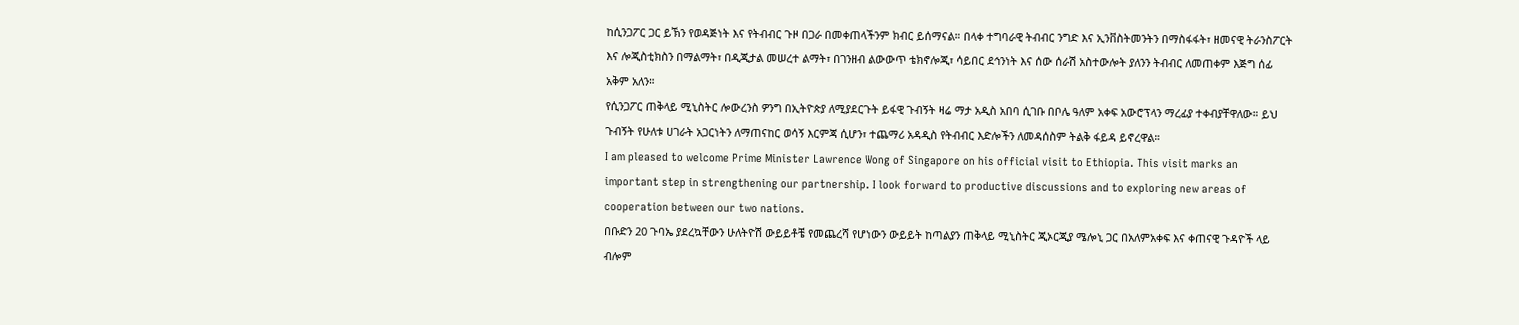ከሲንጋፖር ጋር ይኽን የወዳጅነት እና የትብብር ጉዞ በጋራ በመቀጠላችንም ክብር ይሰማናል። በላቀ ተግባራዊ ትብብር ንግድ እና ኢንቨስትመንትን በማስፋፋት፣ ዘመናዊ ትራንስፖርት እና ሎጂስቲክስን በማልማት፣ በዲጂታል መሠረተ ልማት፣ በገንዘብ ልውውጥ ቴክኖሎጂ፣ ሳይበር ደኅንነት እና ሰው ሰራሽ አስተውሎት ያለንን ትብብር ለመጠቀም እጅግ ሰፊ አቅም አለን።
የሲንጋፖር ጠቅላይ ሚኒስትር ሎውረንስ ዎንግ በኢትዮጵያ ለሚያደርጉት ይፋዊ ጉብኝት ዛሬ ማታ አዲስ አበባ ሲገቡ በቦሌ ዓለም አቀፍ አውሮፕላን ማረፊያ ተቀብያቸዋለው። ይህ ጉብኝት የሁለቱ ሀገራት አጋርነትን ለማጠናከር ወሳኝ እርምጃ ሲሆን፣ ተጨማሪ አዳዲስ የትብብር እድሎችን ለመዳሰስም ትልቅ ፋይዳ ይኖረዋል።
I am pleased to welcome Prime Minister Lawrence Wong of Singapore on his official visit to Ethiopia. This visit marks an important step in strengthening our partnership. I look forward to productive discussions and to exploring new areas of cooperation between our two nations.
በቡድን 20 ጉባኤ ያደረኳቸውን ሁለትዮሽ ውይይቶቼ የመጨረሻ የሆነውን ውይይት ከጣልያን ጠቅላይ ሚኒስትር ጂኦርጂያ ሜሎኒ ጋር በአለምአቀፍ እና ቀጠናዊ ጉዳዮች ላይ ብሎም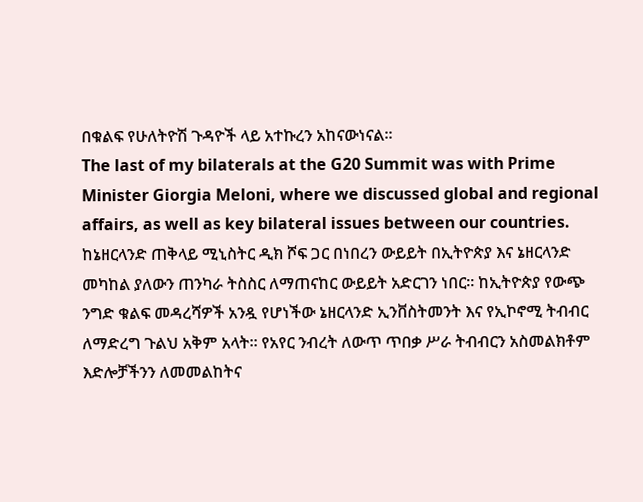በቁልፍ የሁለትዮሽ ጉዳዮች ላይ አተኩረን አከናውነናል።
The last of my bilaterals at the G20 Summit was with Prime Minister Giorgia Meloni, where we discussed global and regional affairs, as well as key bilateral issues between our countries.
ከኔዘርላንድ ጠቅላይ ሚኒስትር ዲክ ሾፍ ጋር በነበረን ውይይት በኢትዮጵያ እና ኔዘርላንድ መካከል ያለውን ጠንካራ ትስስር ለማጠናከር ውይይት አድርገን ነበር። ከኢትዮጵያ የውጭ ንግድ ቁልፍ መዳረሻዎች አንዷ የሆነችው ኔዘርላንድ ኢንቨስትመንት እና የኢኮኖሚ ትብብር ለማድረግ ጉልህ አቅም አላት። የአየር ንብረት ለውጥ ጥበቃ ሥራ ትብብርን አስመልክቶም እድሎቻችንን ለመመልከትና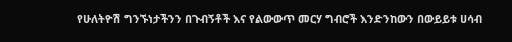የሁለትዮሽ ግንኙነታችንን በጉብኝቶች እና የልውውጥ መርሃ ግብሮች እንድንከውን በውይይቱ ሀሳብ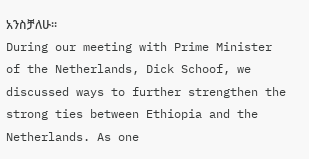አንስቻለሁ።
During our meeting with Prime Minister of the Netherlands, Dick Schoof, we discussed ways to further strengthen the strong ties between Ethiopia and the Netherlands. As one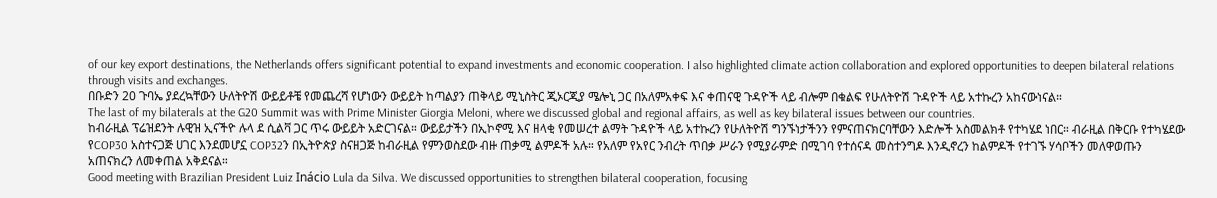of our key export destinations, the Netherlands offers significant potential to expand investments and economic cooperation. I also highlighted climate action collaboration and explored opportunities to deepen bilateral relations through visits and exchanges.
በቡድን 20 ጉባኤ ያደረኳቸውን ሁለትዮሽ ውይይቶቼ የመጨረሻ የሆነውን ውይይት ከጣልያን ጠቅላይ ሚኒስትር ጂኦርጂያ ሜሎኒ ጋር በአለምአቀፍ እና ቀጠናዊ ጉዳዮች ላይ ብሎም በቁልፍ የሁለትዮሽ ጉዳዮች ላይ አተኩረን አከናውነናል።
The last of my bilaterals at the G20 Summit was with Prime Minister Giorgia Meloni, where we discussed global and regional affairs, as well as key bilateral issues between our countries.
ከብራዚል ፕሬዝደንት ሉዊዝ ኢናችዮ ሉላ ደ ሲልቫ ጋር ጥሩ ውይይት አድርገናል። ውይይታችን በኢኮኖሚ እና ዘላቂ የመሠረተ ልማት ጉዳዮች ላይ አተኩረን የሁለትዮሽ ግንኙነታችንን የምናጠናክርባቸውን እድሎች አስመልክቶ የተካሄደ ነበር። ብራዚል በቅርቡ የተካሄደው የCOP30 አስተናጋጅ ሀገር እንደመሆኗ COP32ን በኢትዮጵያ ስናዘጋጅ ከብራዚል የምንወስደው ብዙ ጠቃሚ ልምዶች አሉ። የአለም የአየር ንብረት ጥበቃ ሥራን የሚያራምድ በሚገባ የተሰናዳ መስተንግዶ እንዲኖረን ከልምዶች የተገኙ ሃሳቦችን መለዋወጡን አጠናክረን ለመቀጠል አቅደናል።
Good meeting with Brazilian President Luiz Inácio Lula da Silva. We discussed opportunities to strengthen bilateral cooperation, focusing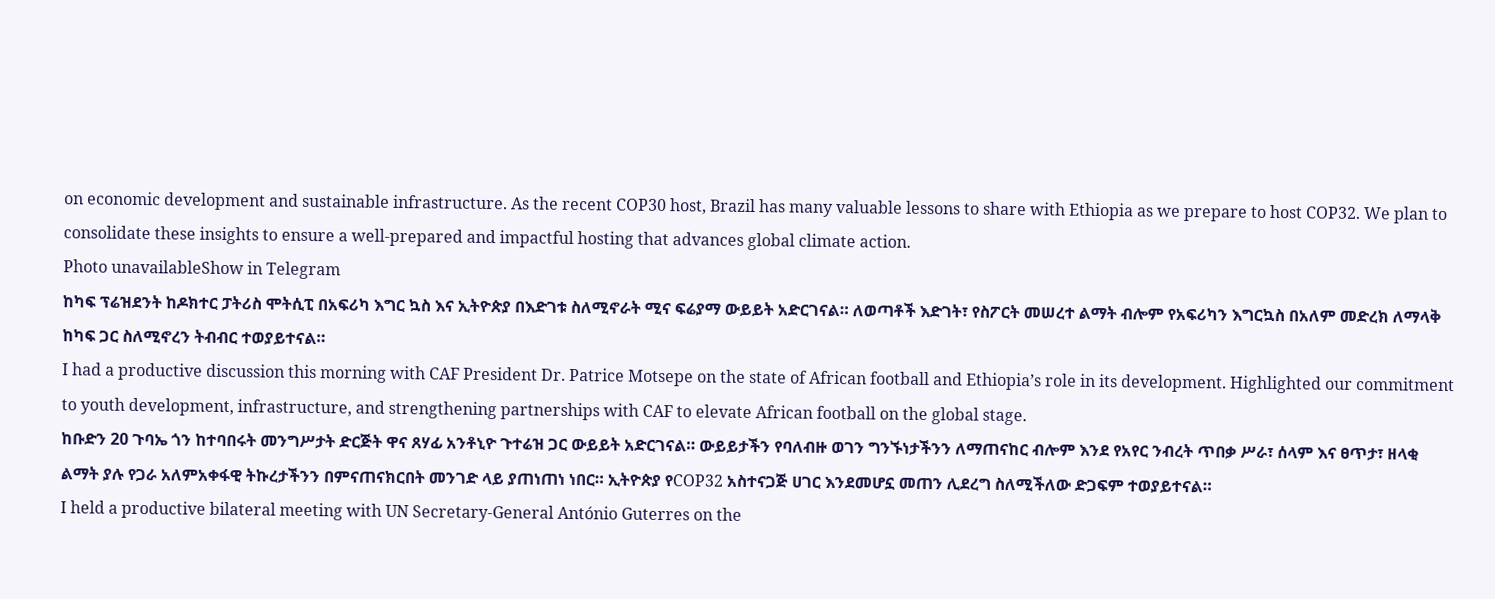on economic development and sustainable infrastructure. As the recent COP30 host, Brazil has many valuable lessons to share with Ethiopia as we prepare to host COP32. We plan to consolidate these insights to ensure a well-prepared and impactful hosting that advances global climate action.
Photo unavailableShow in Telegram
ከካፍ ፕሬዝደንት ከዶክተር ፓትሪስ ሞትሲፒ በአፍሪካ እግር ኳስ እና ኢትዮጵያ በእድገቱ ስለሚኖራት ሚና ፍሬያማ ውይይት አድርገናል። ለወጣቶች እድገት፣ የስፖርት መሠረተ ልማት ብሎም የአፍሪካን እግርኳስ በአለም መድረክ ለማላቅ ከካፍ ጋር ስለሚኖረን ትብብር ተወያይተናል።
I had a productive discussion this morning with CAF President Dr. Patrice Motsepe on the state of African football and Ethiopia’s role in its development. Highlighted our commitment to youth development, infrastructure, and strengthening partnerships with CAF to elevate African football on the global stage.
ከቡድን 20 ጉባኤ ጎን ከተባበሩት መንግሥታት ድርጅት ዋና ጸሃፊ አንቶኒዮ ጉተሬዝ ጋር ውይይት አድርገናል። ውይይታችን የባለብዙ ወገን ግንኙነታችንን ለማጠናከር ብሎም እንደ የአየር ንብረት ጥበቃ ሥራ፣ ሰላም እና ፀጥታ፣ ዘላቂ ልማት ያሉ የጋራ አለምአቀፋዊ ትኩረታችንን በምናጠናክርበት መንገድ ላይ ያጠነጠነ ነበር። ኢትዮጵያ የCOP32 አስተናጋጅ ሀገር እንደመሆኗ መጠን ሊደረግ ስለሚችለው ድጋፍም ተወያይተናል።
I held a productive bilateral meeting with UN Secretary-General António Guterres on the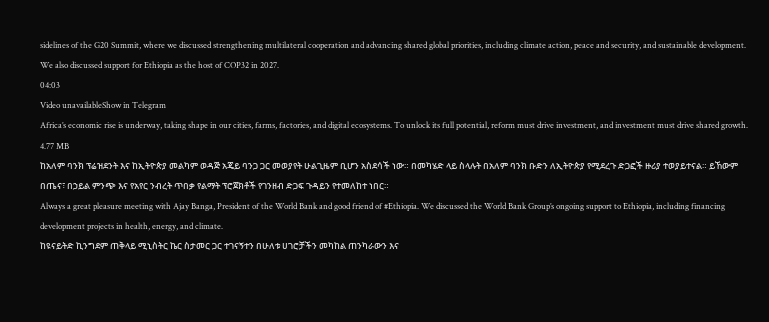sidelines of the G20 Summit, where we discussed strengthening multilateral cooperation and advancing shared global priorities, including climate action, peace and security, and sustainable development. We also discussed support for Ethiopia as the host of COP32 in 2027.
04:03
Video unavailableShow in Telegram
Africa’s economic rise is underway, taking shape in our cities, farms, factories, and digital ecosystems. To unlock its full potential, reform must drive investment, and investment must drive shared growth.
4.77 MB
ከአለም ባንክ ፕሬዝደንት እና ከኢትዮጵያ መልካም ወዳጅ አጄይ ባንጋ ጋር መወያየት ሁልጊዜም ቢሆን አስደሳች ነው። በመካሄድ ላይ ስላሉት በአለም ባንክ ቡድን ለኢትዮጵያ የሚደረጉ ድጋፎች ዙሪያ ተወያይተናል። ይኸውም በጤና፣ በኃይል ምንጭ እና የአየር ንብረት ጥበቃ የልማት ፕሮጀክቶች የገንዘብ ድጋፍ ጉዳይን የተመለከተ ነበር።
Always a great pleasure meeting with Ajay Banga, President of the World Bank and good friend of #Ethiopia. We discussed the World Bank Group’s ongoing support to Ethiopia, including financing development projects in health, energy, and climate.
ከዩናይትድ ኪንግደም ጠቅላይ ሚኒስትር ኬር ስታመር ጋር ተገናኝተን በሁለቱ ሀገሮቻችን መካከል ጠንካራውን እና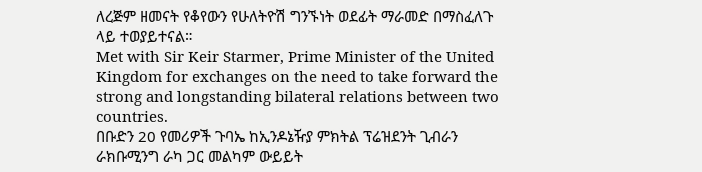ለረጅም ዘመናት የቆየውን የሁለትዮሽ ግንኙነት ወደፊት ማራመድ በማስፈለጉ ላይ ተወያይተናል።
Met with Sir Keir Starmer, Prime Minister of the United Kingdom for exchanges on the need to take forward the strong and longstanding bilateral relations between two countries.
በቡድን 20 የመሪዎች ጉባኤ ከኢንዶኔዥያ ምክትል ፕሬዝደንት ጊብራን ራክቡሚንግ ራካ ጋር መልካም ውይይት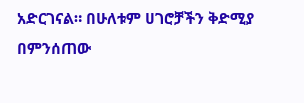አድርገናል። በሁለቱም ሀገሮቻችን ቅድሚያ በምንሰጠው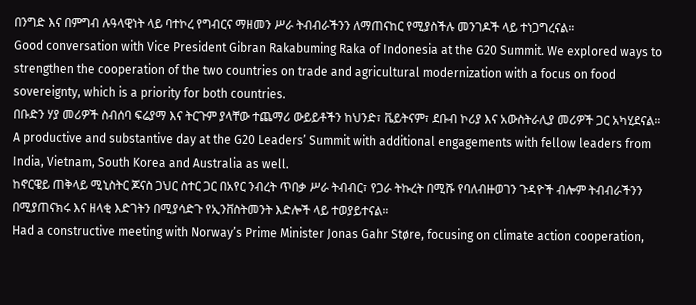በንግድ እና በምግብ ሉዓላዊነት ላይ ባተኮረ የግብርና ማዘመን ሥራ ትብብራችንን ለማጠናከር የሚያስችሉ መንገዶች ላይ ተነጋግረናል።
Good conversation with Vice President Gibran Rakabuming Raka of Indonesia at the G20 Summit. We explored ways to strengthen the cooperation of the two countries on trade and agricultural modernization with a focus on food sovereignty, which is a priority for both countries.
በቡድን ሃያ መሪዎች ስብሰባ ፍሬያማ እና ትርጉም ያላቸው ተጨማሪ ውይይቶችን ከህንድ፣ ቬይትናም፣ ደቡብ ኮሪያ እና አውስትራሊያ መሪዎች ጋር አካሂደናል።
A productive and substantive day at the G20 Leaders’ Summit with additional engagements with fellow leaders from India, Vietnam, South Korea and Australia as well.
ከኖርዌይ ጠቅላይ ሚኒስትር ጆናስ ጋህር ስተር ጋር በአየር ንብረት ጥበቃ ሥራ ትብብር፣ የጋራ ትኩረት በሚሹ የባለብዙወገን ጉዳዮች ብሎም ትብብራችንን በሚያጠናክሩ እና ዘላቂ እድገትን በሚያሳድጉ የኢንቨስትመንት እድሎች ላይ ተወያይተናል።
Had a constructive meeting with Norway’s Prime Minister Jonas Gahr Støre, focusing on climate action cooperation,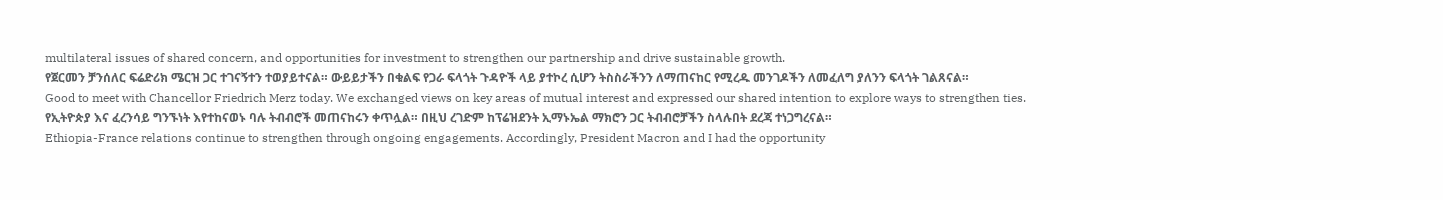multilateral issues of shared concern, and opportunities for investment to strengthen our partnership and drive sustainable growth.
የጀርመን ቻንሰለር ፍሬድሪክ ሜርዝ ጋር ተገናኝተን ተወያይተናል። ውይይታችን በቁልፍ የጋራ ፍላጎት ጉዳዮች ላይ ያተኮረ ሲሆን ትስስራችንን ለማጠናከር የሚረዱ መንገዶችን ለመፈለግ ያለንን ፍላጎት ገልጸናል።
Good to meet with Chancellor Friedrich Merz today. We exchanged views on key areas of mutual interest and expressed our shared intention to explore ways to strengthen ties.
የኢትዮጵያ እና ፈረንሳይ ግንኙነት እየተከናወኑ ባሉ ትብብሮች መጠናከሩን ቀጥሏል። በዚህ ረገድም ከፕሬዝደንት ኢማኑኤል ማክሮን ጋር ትብብሮቻችን ስላሉበት ደረጃ ተነጋግረናል።
Ethiopia-France relations continue to strengthen through ongoing engagements. Accordingly, President Macron and I had the opportunity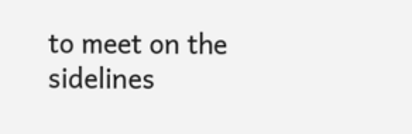to meet on the sidelines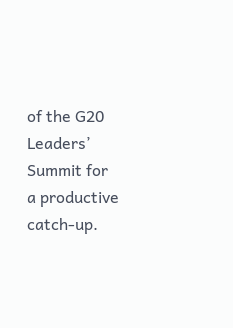of the G20 Leaders’ Summit for a productive catch-up.